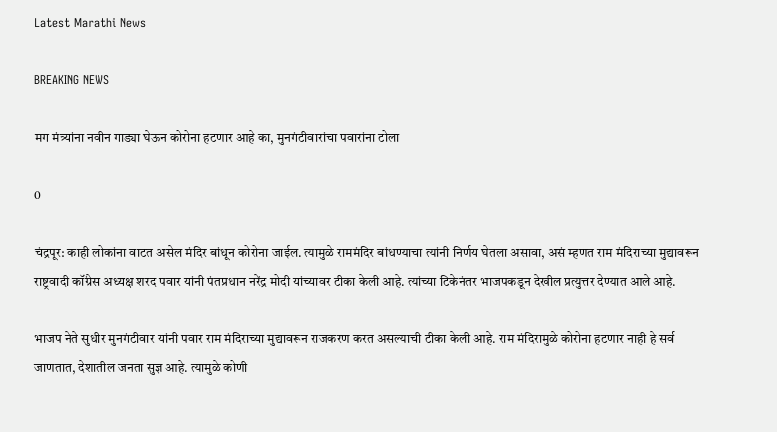Latest Marathi News

BREAKING NEWS

मग मंत्र्यांना नवीन गाड्या घेऊन कोरोना हटणार आहे का, मुनगंटीवारांचा पवारांना टोला

0

चंद्रपूर: काही लोकांना वाटत असेल मंदिर बांधून कोरोना जाईल. त्यामुळे राममंदिर बांधण्याचा त्यांनी निर्णय घेतला असावा, असं म्हणत राम मंदिराच्या मुद्यावरून राष्ट्रवादी कॉंग्रेस अध्यक्ष शरद पवार यांनी पंतप्रधान नरेंद्र मोदी यांच्यावर टीका केली आहे. त्यांच्या टिकेनंतर भाजपकडून देखील प्रत्युत्तर देण्यात आले आहे.

भाजप नेते सुधीर मुनगंटीवार यांनी पवार राम मंदिराच्या मुद्यावरून राजकरण करत असल्याची टीका केली आहे. राम मंदिरामुळे कोरोना हटणार नाही हे सर्व जाणतात, देशातील जनता सुज्ञ आहे. त्यामुळे कोणी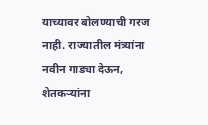याच्यावर बोलण्याची गरज नाही. राज्यातील मंत्र्यांना नवीन गाड्या देऊन, शेतकऱ्यांना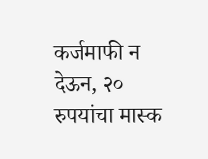कर्जमाफी न देऊन, २० रुपयांचा मास्क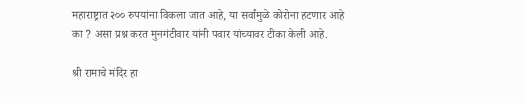महाराष्ट्रात २०० रुपयांना विकला जात आहे, या सर्वांमुळे कोरोना हटणार आहे का ? असा प्रश्न करत मुनगंटीवार यांनी पवार यांच्यावर टीका केली आहे.

श्री रामाचे मंदिर हा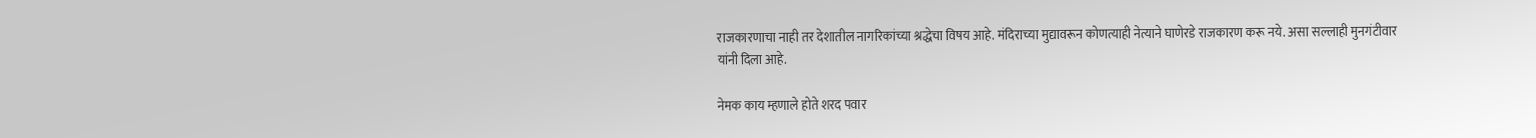राजकारणाचा नाही तर देशातील नागरिकांच्या श्रद्धेचा विषय आहे. मंदिराच्या मुद्यावरून कोणत्याही नेत्याने घाणेरडे राजकारण करू नये. असा सल्लाही मुनगंटीवार यांनी दिला आहे.

नेमक काय म्हणाले होते शरद पवार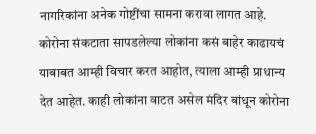नागरिकांना अनेक गोष्टींचा सामना करावा लागत आहे. कोरोना संकटाता सापडलेल्या लोकांना कसं बाहेर काढायचं याबाबत आम्ही विचार करत आहोत, त्याला आम्ही प्राधान्य देत आहेत. काही लोकांना वाटत असेल मंदिर बांधून कोरोना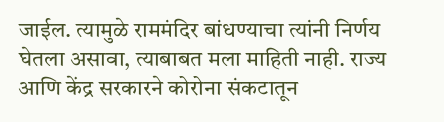जाईल. त्यामुळे राममंदिर बांधण्याचा त्यांनी निर्णय घेतला असावा, त्याबाबत मला माहिती नाही. राज्य आणि केंद्र सरकारने कोरोना संकटातून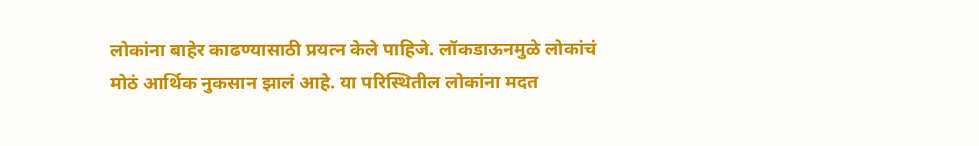लोकांना बाहेर काढण्यासाठी प्रयत्न केले पाहिजे. लॉकडाऊनमुळे लोकांचं मोठं आर्थिक नुकसान झालं आहे. या परिस्थितील लोकांना मदत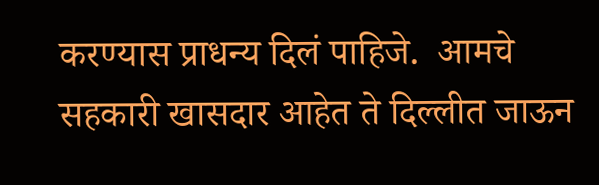करण्यास प्राधन्य दिलं पाहिजे.  आमचे सहकारी खासदार आहेत ते दिल्लीत जाऊन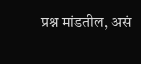प्रश्न मांडतील, असं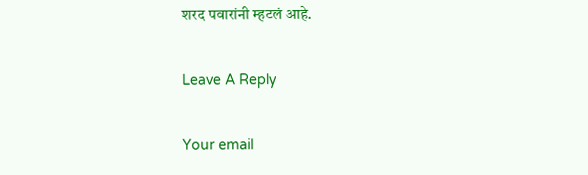शरद पवारांनी म्हटलं आहे.

Leave A Reply

Your email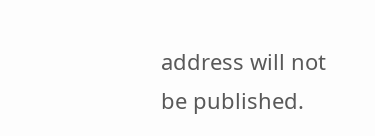address will not be published.